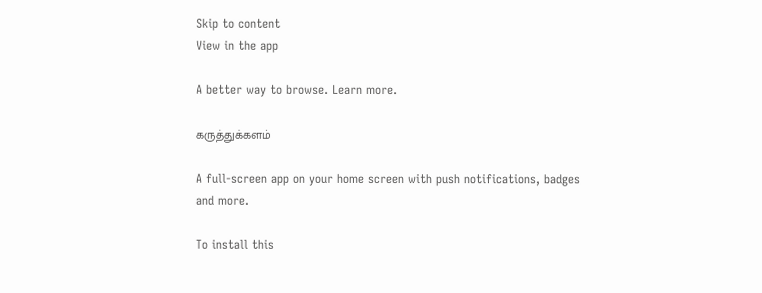Skip to content
View in the app

A better way to browse. Learn more.

கருத்துக்களம்

A full-screen app on your home screen with push notifications, badges and more.

To install this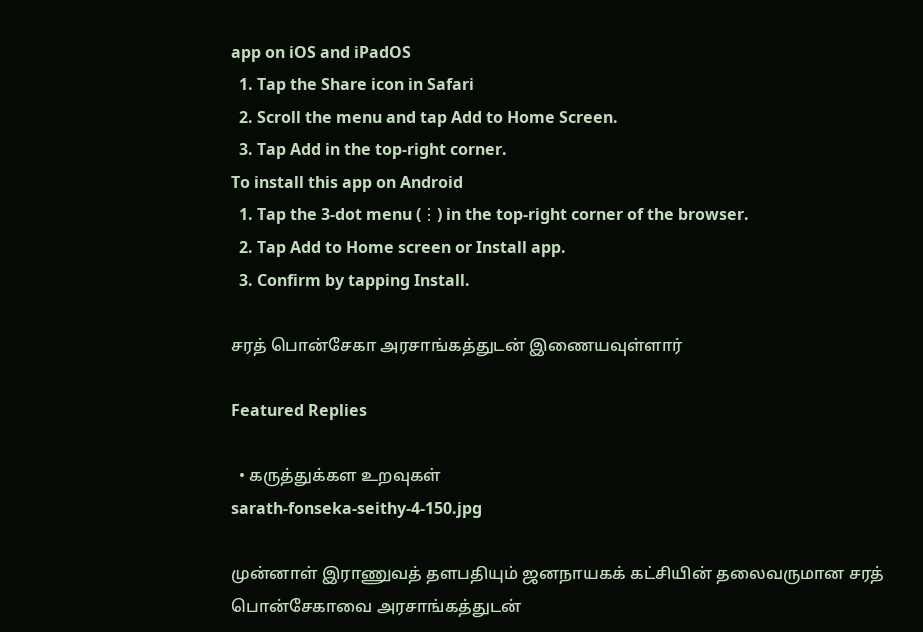app on iOS and iPadOS
  1. Tap the Share icon in Safari
  2. Scroll the menu and tap Add to Home Screen.
  3. Tap Add in the top-right corner.
To install this app on Android
  1. Tap the 3-dot menu (⋮) in the top-right corner of the browser.
  2. Tap Add to Home screen or Install app.
  3. Confirm by tapping Install.

சரத் பொன்சேகா அரசாங்கத்துடன் இணையவுள்ளார்

Featured Replies

  • கருத்துக்கள உறவுகள்
sarath-fonseka-seithy-4-150.jpg

முன்னாள் இராணுவத் தளபதியும் ஜனநாயகக் கட்சியின் தலைவருமான சரத் பொன்சேகாவை அரசாங்கத்துடன்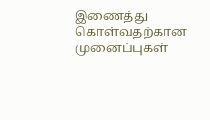இணைத்து கொள்வதற்கான முனைப்புகள்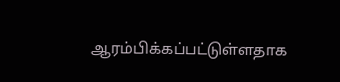ஆரம்பிக்கப்பட்டுள்ளதாக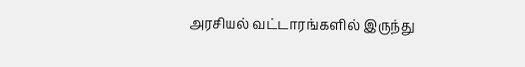அரசியல் வட்டாரங்களில் இருந்து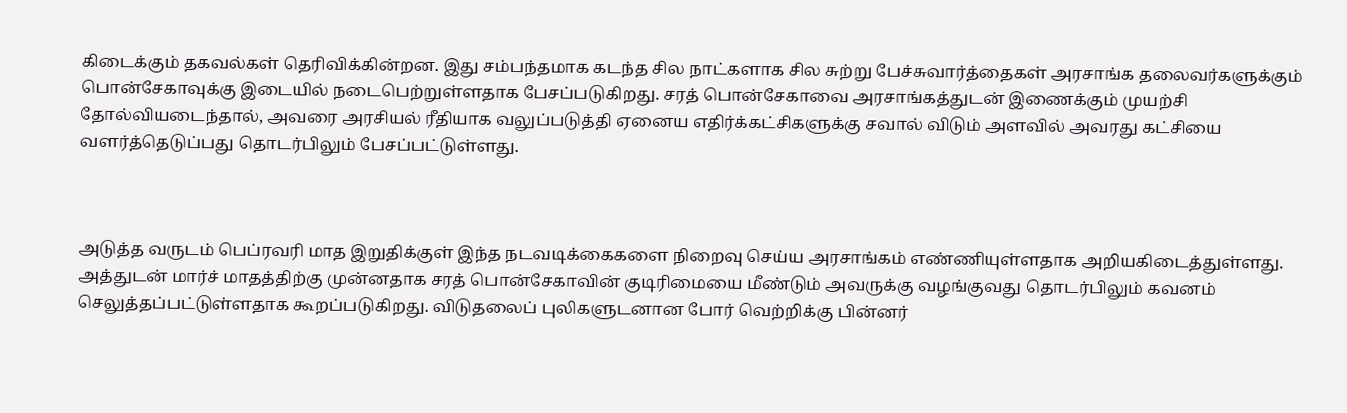கிடைக்கும் தகவல்கள் தெரிவிக்கின்றன. இது சம்பந்தமாக கடந்த சில நாட்களாக சில சுற்று பேச்சுவார்த்தைகள் அரசாங்க தலைவர்களுக்கும் பொன்சேகாவுக்கு இடையில் நடைபெற்றுள்ளதாக பேசப்படுகிறது. சரத் பொன்சேகாவை அரசாங்கத்துடன் இணைக்கும் முயற்சி தோல்வியடைந்தால், அவரை அரசியல் ரீதியாக வலுப்படுத்தி ஏனைய எதிர்க்கட்சிகளுக்கு சவால் விடும் அளவில் அவரது கட்சியை வளர்த்தெடுப்பது தொடர்பிலும் பேசப்பட்டுள்ளது.



அடுத்த வருடம் பெப்ரவரி மாத இறுதிக்குள் இந்த நடவடிக்கைகளை நிறைவு செய்ய அரசாங்கம் எண்ணியுள்ளதாக அறியகிடைத்துள்ளது. அத்துடன் மார்ச் மாதத்திற்கு முன்னதாக சரத் பொன்சேகாவின் குடிரிமையை மீண்டும் அவருக்கு வழங்குவது தொடர்பிலும் கவனம் செலுத்தப்பட்டுள்ளதாக கூறப்படுகிறது. விடுதலைப் புலிகளுடனான போர் வெற்றிக்கு பின்னர்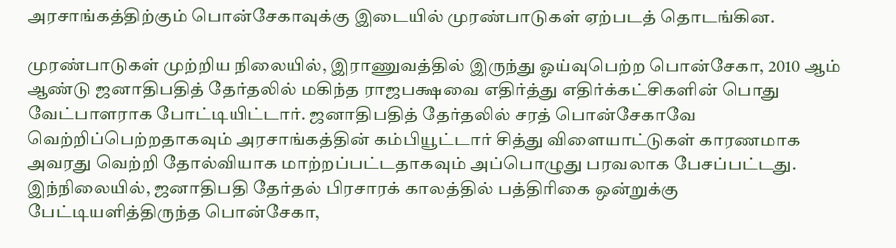அரசாங்கத்திற்கும் பொன்சேகாவுக்கு இடையில் முரண்பாடுகள் ஏற்படத் தொடங்கின.

முரண்பாடுகள் முற்றிய நிலையில், இராணுவத்தில் இருந்து ஓய்வுபெற்ற பொன்சேகா, 2010 ஆம் ஆண்டு ஜனாதிபதித் தேர்தலில் மகிந்த ராஜபக்ஷவை எதிர்த்து எதிர்க்கட்சிகளின் பொது வேட்பாளராக போட்டியிட்டார். ஜனாதிபதித் தேர்தலில் சரத் பொன்சேகாவே வெற்றிப்பெற்றதாகவும் அரசாங்கத்தின் கம்பியூட்டார் சித்து விளையாட்டுகள் காரணமாக அவரது வெற்றி தோல்வியாக மாற்றப்பட்டதாகவும் அப்பொழுது பரவலாக பேசப்பட்டது. இந்நிலையில், ஜனாதிபதி தேர்தல் பிரசாரக் காலத்தில் பத்திரிகை ஒன்றுக்கு பேட்டியளித்திருந்த பொன்சேகா,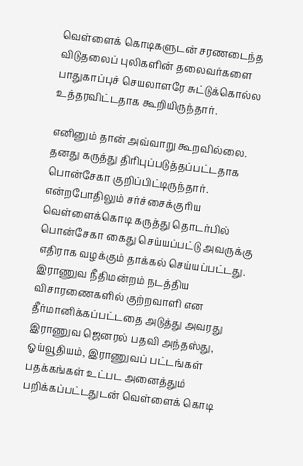வெள்ளைக் கொடிகளுடன் சரணடைந்த விடுதலைப் புலிகளின் தலைவர்களை பாதுகாப்புச் செயலாளரே சுட்டுக்கொல்ல உத்தரவிட்டதாக கூறியிருந்தார்.

எனினும் தான் அவ்வாறு கூறவில்லை. தனது கருத்து திரிபுப்படுத்தப்பட்டதாக பொன்சேகா குறிப்பிட்டிருந்தார். என்றபோதிலும் சர்ச்சைக்குரிய வெள்ளைக்கொடி கருத்து தொடர்பில் பொன்சேகா கைது செய்யப்பட்டு அவருக்கு எதிராக வழக்கும் தாக்கல் செய்யப்பட்டது. இராணுவ நீதிமன்றம் நடத்திய விசாரணைகளில் குற்றவாளி என தீர்மானிக்கப்பட்டதை அடுத்து அவரது இராணுவ ஜெனரல் பதவி அந்தஸ்து, ஓய்வூதியம், இராணுவப் பட்டங்கள் பதக்கங்கள் உட்பட அனைத்தும் பறிக்கப்பட்டதுடன் வெள்ளைக் கொடி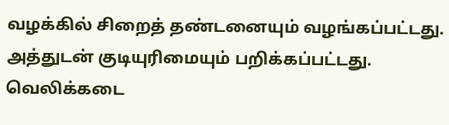வழக்கில் சிறைத் தண்டனையும் வழங்கப்பட்டது. அத்துடன் குடியுரிமையும் பறிக்கப்பட்டது. வெலிக்கடை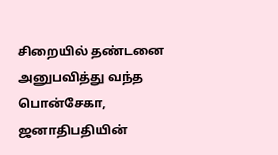சிறையில் தண்டனை அனுபவித்து வந்த பொன்சேகா, ஜனாதிபதியின்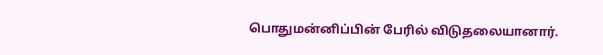பொதுமன்னிப்பின் பேரில் விடுதலையானார்.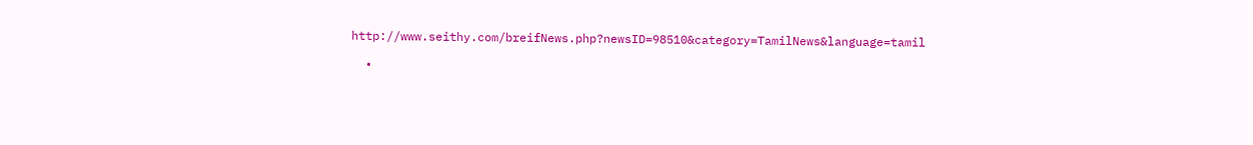http://www.seithy.com/breifNews.php?newsID=98510&category=TamilNews&language=tamil

  •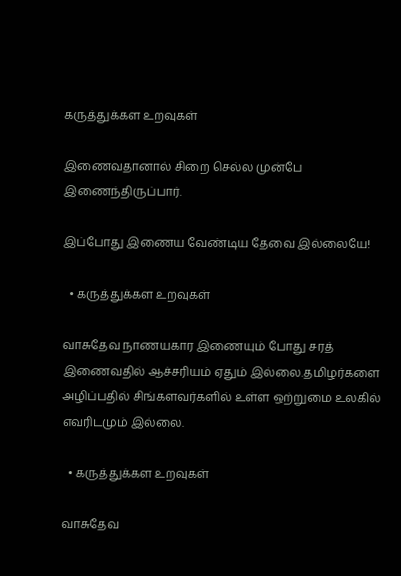கருத்துக்கள உறவுகள்

இணைவதானால் சிறை செல்ல முன்பே இணைந்திருப்பார்.

இப்போது இணைய வேண்டிய தேவை இல்லையே!

  • கருத்துக்கள உறவுகள்

வாசுதேவ நாணயகார இணையும் போது சரத் இணைவதில் ஆச்சரியம் ஏதும் இல்லை.தமிழர்களை அழிப்பதில் சிங்களவர்களில் உள்ள ஒற்றுமை உலகில் எவரிடமும் இல்லை.

  • கருத்துக்கள உறவுகள்

வாசுதேவ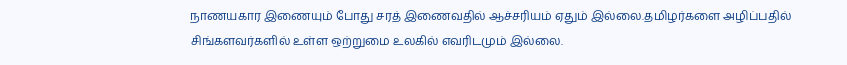நாணயகார இணையும் போது சரத் இணைவதில் ஆச்சரியம் ஏதும் இல்லை.தமிழர்களை அழிப்பதில் சிங்களவர்களில் உள்ள ஒற்றுமை உலகில் எவரிடமும் இல்லை.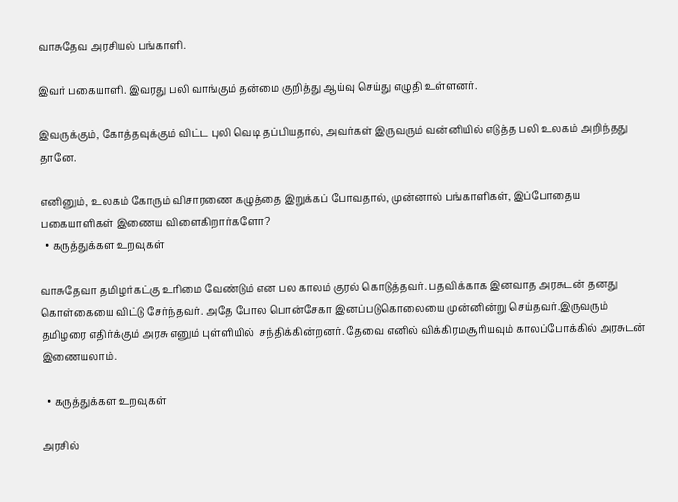வாசுதேவ அரசியல் பங்காளி.

இவர் பகையாளி. இவரது பலி வாங்கும் தன்மை குறித்து ஆய்வு செய்து எழுதி உள்ளனர்.

இவருக்கும், கோத்தவுக்கும் விட்ட புலி வெடி தப்பியதால், அவர்கள் இருவரும் வன்னியில் எடுத்த பலி உலகம் அறிந்தது தானே.

எனினும், உலகம் கோரும் விசாரணை கழுத்தை இறுக்கப் போவதால், முன்னால் பங்காளிகள், இப்போதைய பகையாளிகள் இணைய விளைகிறார்களோ?
  • கருத்துக்கள உறவுகள்

வாசுதேவா தமிழர்கட்கு உரிமை வேண்டும் என பல காலம் குரல் கொடுத்தவர். பதவிக்காக இனவாத அரசுடன் தனது கொள்கையை விட்டு சேர்ந்தவர். அதே போல பொன்சேகா இனப்படுகொலையை முன்னின்று செய்தவர்.இருவரும் தமிழரை எதிர்க்கும் அரசு எனும் புள்ளியில்  சந்திக்கின்றனர். தேவை எனில் விக்கிரமசூரியவும் காலப்போக்கில் அரசுடன் இணையலாம்.

  • கருத்துக்கள உறவுகள்

அரசில்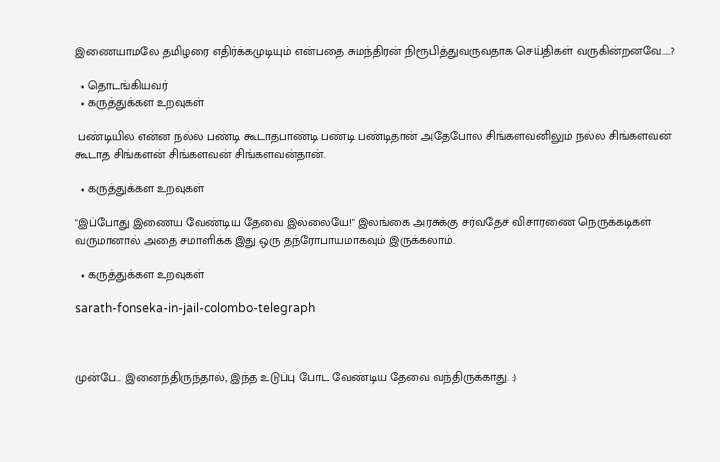இணையாமலே தமிழரை எதிர்க்கமுடியும் என்பதை சுமந்திரன் நிரூபித்துவருவதாக செய்திகள் வருகின்றனவே.....?

  • தொடங்கியவர்
  • கருத்துக்கள உறவுகள்

 பண்டியில என்ன நல்ல பண்டி கூடாதபாண்டி பண்டி பண்டிதான் அதேபோல சிங்களவனிலும் நல்ல சிங்களவன் கூடாத சிங்களன் சிங்களவன் சிங்களவன்தான்.

  • கருத்துக்கள உறவுகள்

"இப்போது இணைய வேண்டிய தேவை இல்லையே!" இலங்கை அரசுக்கு சர்வதேச விசாரணை நெருக்கடிகள் வருமானால் அதை சமாளிக்க இது ஒரு தந்ரோபாயமாகவும் இருக்கலாம்.

  • கருத்துக்கள உறவுகள்

sarath-fonseka-in-jail-colombo-telegraph



முன்பே... இனைந்திருந்தால், இந்த உடுப்பு போட வேண்டிய தேவை வந்திருக்காது. :)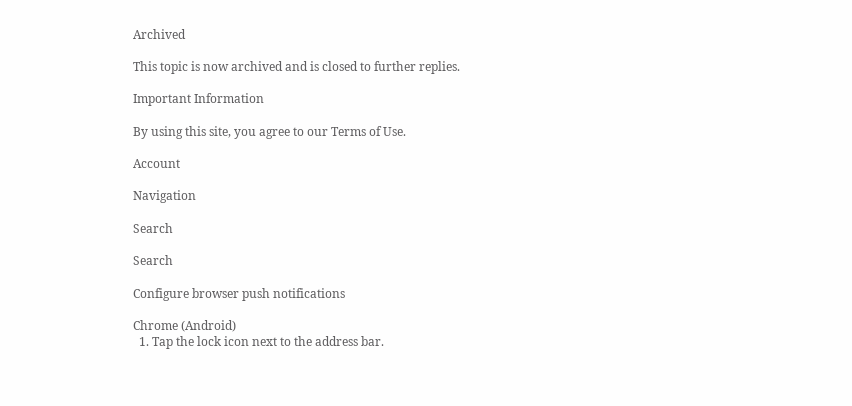Archived

This topic is now archived and is closed to further replies.

Important Information

By using this site, you agree to our Terms of Use.

Account

Navigation

Search

Search

Configure browser push notifications

Chrome (Android)
  1. Tap the lock icon next to the address bar.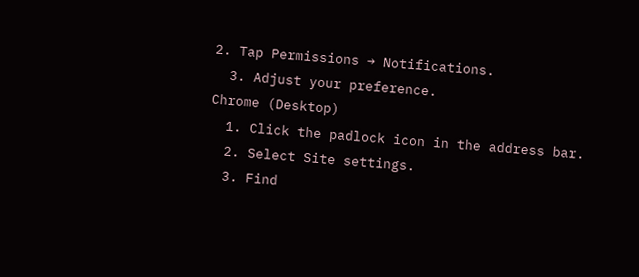2. Tap Permissions → Notifications.
  3. Adjust your preference.
Chrome (Desktop)
  1. Click the padlock icon in the address bar.
  2. Select Site settings.
  3. Find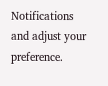Notifications and adjust your preference.